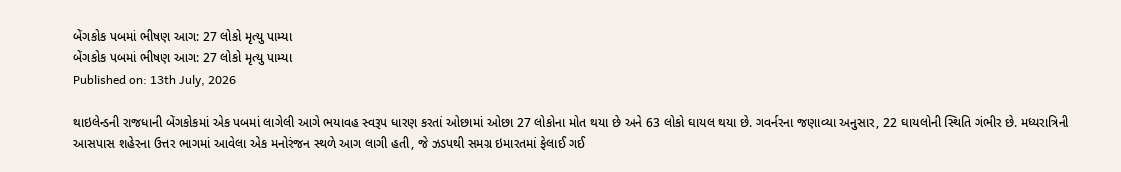બેંગકોક પબમાં ભીષણ આગ: 27 લોકો મૃત્યુ પામ્યા
બેંગકોક પબમાં ભીષણ આગ: 27 લોકો મૃત્યુ પામ્યા
Published on: 13th July, 2026

થાઇલેન્ડની રાજધાની બેંગકોકમાં એક પબમાં લાગેલી આગે ભયાવહ સ્વરૂપ ધારણ કરતાં ઓછામાં ઓછા 27 લોકોના મોત થયા છે અને 63 લોકો ઘાયલ થયા છે. ગવર્નરના જણાવ્યા અનુસાર, 22 ઘાયલોની સ્થિતિ ગંભીર છે. મધ્યરાત્રિની આસપાસ શહેરના ઉત્તર ભાગમાં આવેલા એક મનોરંજન સ્થળે આગ લાગી હતી, જે ઝડપથી સમગ્ર ઇમારતમાં ફેલાઈ ગઈ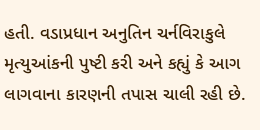હતી. વડાપ્રધાન અનુતિન ચર્નવિરાકુલે મૃત્યુઆંકની પુષ્ટી કરી અને કહ્યું કે આગ લાગવાના કારણની તપાસ ચાલી રહી છે.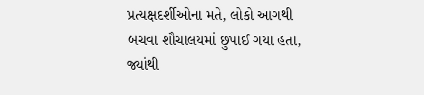પ્રત્યક્ષદર્શીઓના મતે, લોકો આગથી બચવા શૌચાલયમાં છુપાઈ ગયા હતા, જ્યાંથી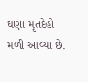ઘણા મૃતદેહો મળી આવ્યા છે.